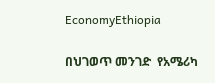EconomyEthiopia

በህገወጥ መንገድ  የአሜሪካ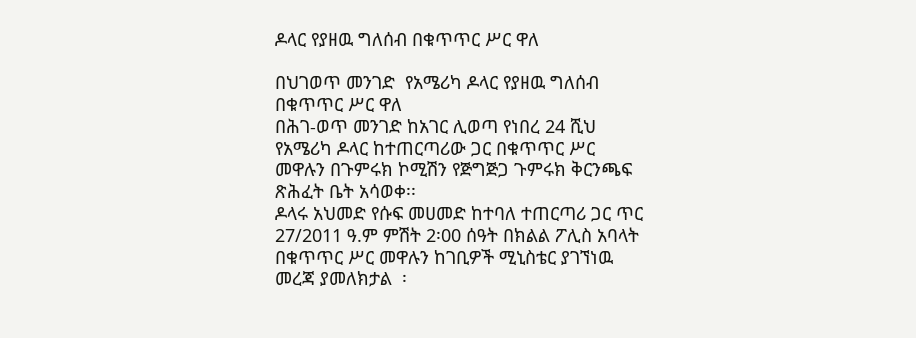ዶላር የያዘዉ ግለሰብ በቁጥጥር ሥር ዋለ

በህገወጥ መንገድ  የአሜሪካ ዶላር የያዘዉ ግለሰብ በቁጥጥር ሥር ዋለ
በሕገ-ወጥ መንገድ ከአገር ሊወጣ የነበረ 24 ሺህ የአሜሪካ ዶላር ከተጠርጣሪው ጋር በቁጥጥር ሥር መዋሉን በጉምሩክ ኮሚሽን የጅግጅጋ ጉምሩክ ቅርንጫፍ ጽሕፈት ቤት አሳወቀ፡፡
ዶላሩ አህመድ የሱፍ መሀመድ ከተባለ ተጠርጣሪ ጋር ጥር 27/2011 ዓ.ም ምሽት 2፡00 ሰዓት በክልል ፖሊስ አባላት በቁጥጥር ሥር መዋሉን ከገቢዎች ሚኒስቴር ያገኘነዉ መረጃ ያመለክታል  ፡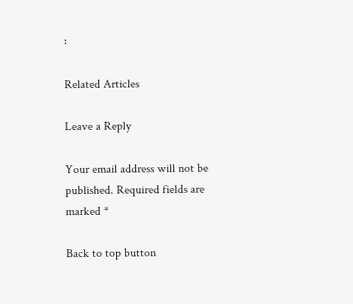፡

Related Articles

Leave a Reply

Your email address will not be published. Required fields are marked *

Back to top button